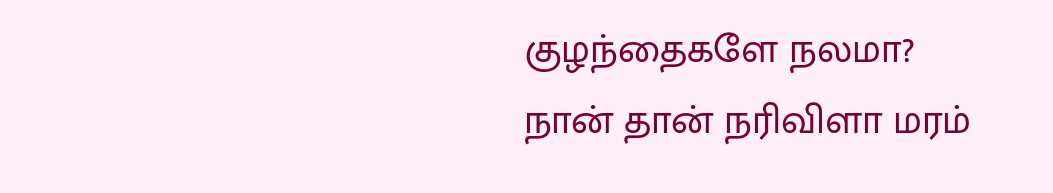குழந்தைகளே நலமா?
நான் தான் நரிவிளா மரம்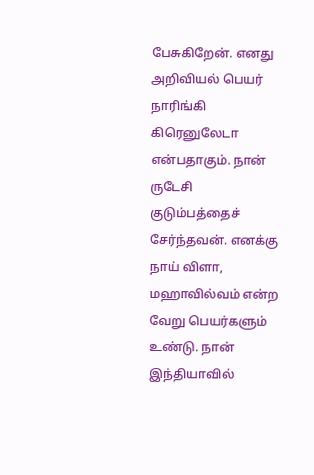பேசுகிறேன். எனது அறிவியல் பெயர் நாரிங்கி கிரெனுலேடா என்பதாகும். நான் ருடேசி குடும்பத்தைச் சேர்ந்தவன். எனக்கு நாய் விளா, மஹாவில்வம் என்ற வேறு பெயர்களும் உண்டு. நான் இந்தியாவில்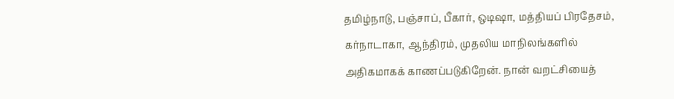தமிழ்நாடு, பஞ்சாப், பீகார், ஒடிஷா, மத்தியப் பிரதேசம், கர்நாடாகா, ஆந்திரம், முதலிய மாநிலங்களில் அதிகமாகக் காணப்படுகிறேன். நான் வறட்சியைத்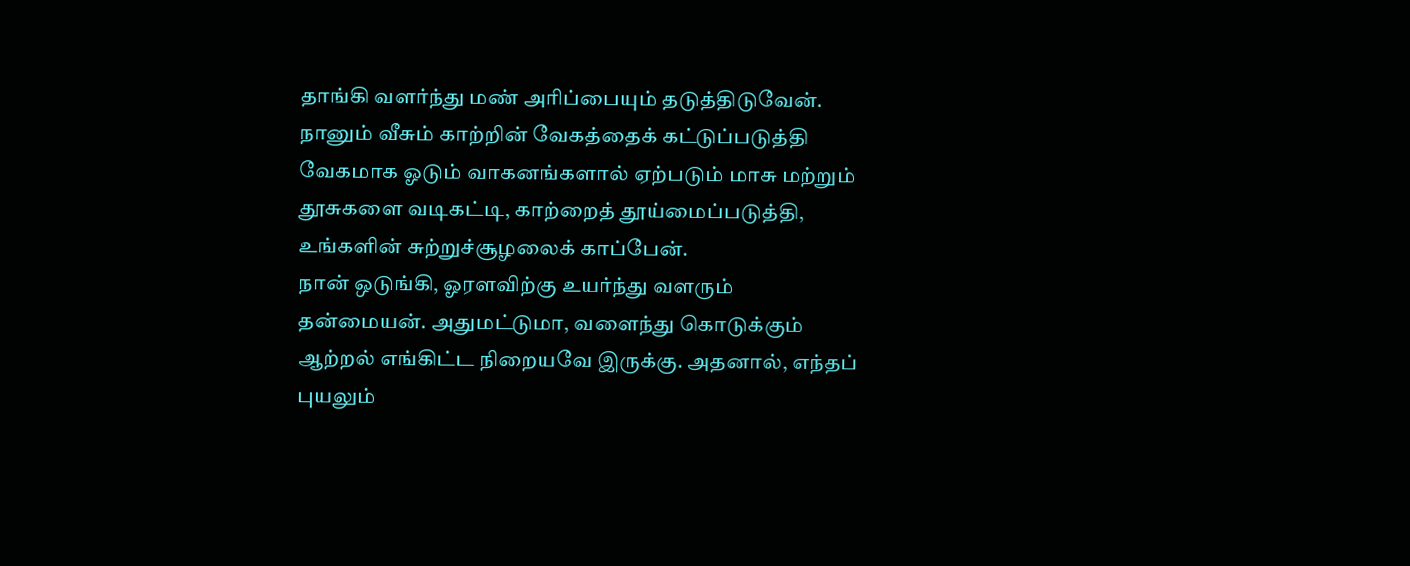தாங்கி வளர்ந்து மண் அரிப்பையும் தடுத்திடுவேன். நானும் வீசும் காற்றின் வேகத்தைக் கட்டுப்படுத்தி வேகமாக ஓடும் வாகனங்களால் ஏற்படும் மாசு மற்றும் தூசுகளை வடிகட்டி, காற்றைத் தூய்மைப்படுத்தி, உங்களின் சுற்றுச்சூழலைக் காப்பேன்.
நான் ஒடுங்கி, ஓரளவிற்கு உயர்ந்து வளரும் தன்மையன். அதுமட்டுமா, வளைந்து கொடுக்கும் ஆற்றல் எங்கிட்ட நிறையவே இருக்கு. அதனால், எந்தப் புயலும்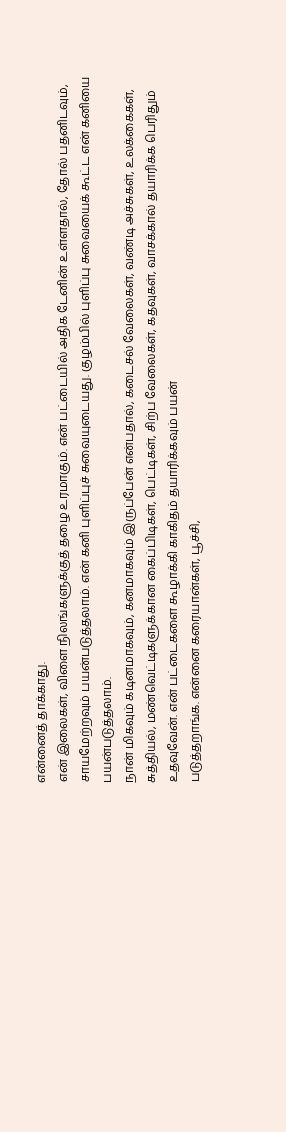என்னைத் தாக்காது.
என் இலைகள், விளை நிலங்களுக்குத் தழை உரமாகும். என் பட்டையில் அதிக டேனின் உள்ளதால், தோல் பதனிடவும், சாயமேற்றவும் பயன்படுத்தலாம். என் கனி புளிப்புச் சுவையுடையது. குழம்பில் புளிப்பு சுவையைக் கூட்ட என் கனியை பயன்படுத்தலாம்.
நான் மிகவும் கடினமாகவும், கனமாகவும் இருப்பேன் என்பதால், கடைசல் வேலைகள், வண்டி அச்சுகள், உலக்கைகள், சுத்தியல், மண்வெட்டிகளுக்கான கைப்பிடிகள், பெட்டிகள், சிற்ப வேலைகள், கதவுகள், வாசக்கால் தயாரிக்க பெரிதும் உதவுவேன். என் பட்டைகளை கூழாக்கி காகிதம் தயாரிக்கவும் பயன்
படுத்தறாங்க. என்னை கரையான்கள், பூச்சி,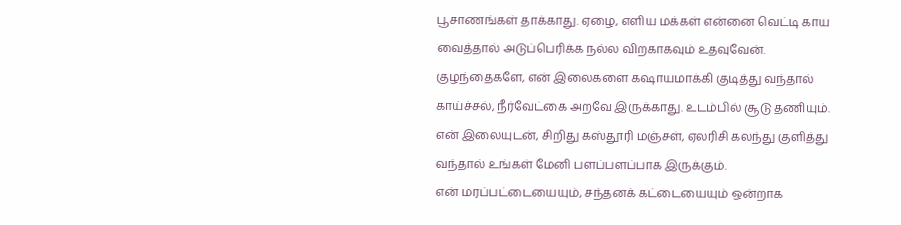பூசாணங்கள் தாக்காது. ஏழை, எளிய மக்கள் என்னை வெட்டி காய வைத்தால் அடுப்பெரிக்க நல்ல விறகாகவும் உதவுவேன்.
குழந்தைகளே, என் இலைகளை கஷாயமாக்கி குடித்து வந்தால் காய்ச்சல், நீர்வேட்கை அறவே இருக்காது. உடம்பில் சூடு தணியும். என் இலையுடன், சிறிது கஸ்தூரி மஞ்சள், ஏலரிசி கலந்து குளித்து வந்தால் உங்கள் மேனி பளப்பளப்பாக இருக்கும்.
என் மரப்பட்டையையும், சந்தனக் கட்டையையும் ஒன்றாக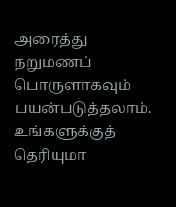அரைத்து நறுமணப் பொருளாகவும் பயன்படுத்தலாம். உங்களுக்குத் தெரியுமா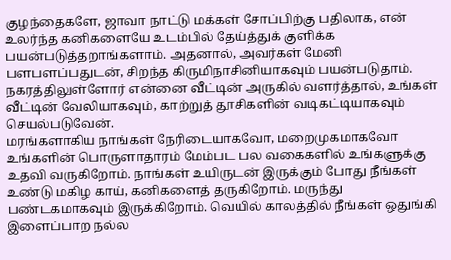குழந்தைகளே, ஜாவா நாட்டு மக்கள் சோப்பிற்கு பதிலாக, என் உலர்ந்த கனிகளையே உடம்பில் தேய்த்துக் குளிக்க பயன்படுத்தறாங்களாம். அதனால், அவர்கள் மேனி பளபளப்பதுடன், சிறந்த கிருமிநாசினியாகவும் பயன்படுதாம்.
நகரத்திலுள்ளோர் என்னை வீட்டின் அருகில் வளர்த்தால், உங்கள் வீட்டின் வேலியாகவும், காற்றுத் தூசிகளின் வடிகட்டியாகவும் செயல்படுவேன்.
மரங்களாகிய நாங்கள் நேரிடையாகவோ, மறைமுகமாகவோ உங்களின் பொருளாதாரம் மேம்பட பல வகைகளில் உங்களுக்கு உதவி வருகிறோம். நாங்கள் உயிருடன் இருக்கும் போது நீங்கள் உண்டு மகிழ காய், கனிகளைத் தருகிறோம். மருந்து பண்டகமாகவும் இருக்கிறோம். வெயில் காலத்தில் நீங்கள் ஒதுங்கி இளைப்பாற நல்ல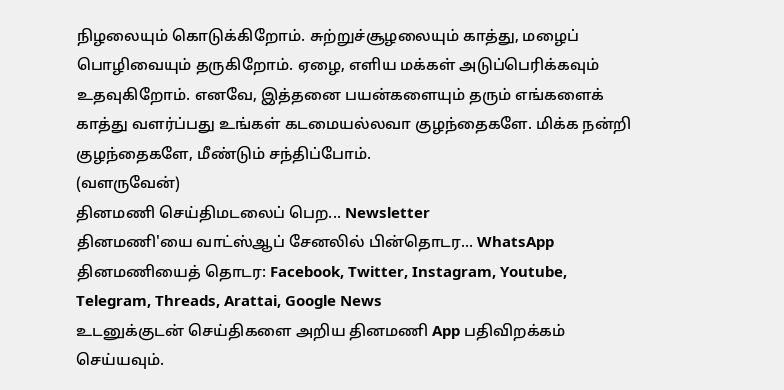நிழலையும் கொடுக்கிறோம். சுற்றுச்சூழலையும் காத்து, மழைப் பொழிவையும் தருகிறோம். ஏழை, எளிய மக்கள் அடுப்பெரிக்கவும் உதவுகிறோம். எனவே, இத்தனை பயன்களையும் தரும் எங்களைக் காத்து வளர்ப்பது உங்கள் கடமையல்லவா குழந்தைகளே. மிக்க நன்றி குழந்தைகளே, மீண்டும் சந்திப்போம்.
(வளருவேன்)
தினமணி செய்திமடலைப் பெற... Newsletter
தினமணி'யை வாட்ஸ்ஆப் சேனலில் பின்தொடர... WhatsApp
தினமணியைத் தொடர: Facebook, Twitter, Instagram, Youtube, Telegram, Threads, Arattai, Google News
உடனுக்குடன் செய்திகளை அறிய தினமணி App பதிவிறக்கம் செய்யவும்.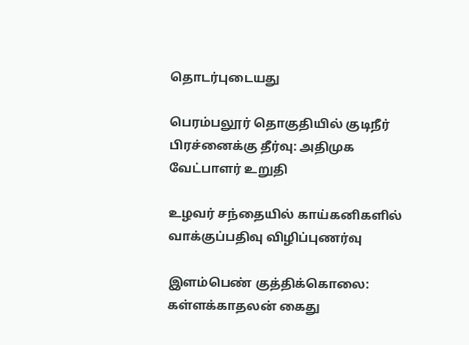தொடர்புடையது

பெரம்பலூர் தொகுதியில் குடிநீர் பிரச்னைக்கு தீர்வு: அதிமுக வேட்பாளர் உறுதி

உழவர் சந்தையில் காய்கனிகளில் வாக்குப்பதிவு விழிப்புணர்வு

இளம்பெண் குத்திக்கொலை: கள்ளக்காதலன் கைது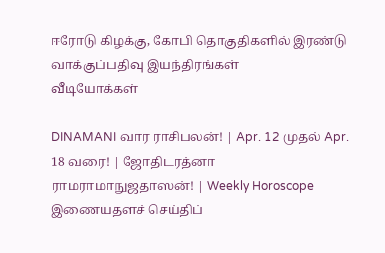ஈரோடு கிழக்கு, கோபி தொகுதிகளில் இரண்டு வாக்குப்பதிவு இயந்திரங்கள்
வீடியோக்கள்

DINAMANI வார ராசிபலன்! | Apr. 12 முதல் Apr. 18 வரை! | ஜோதிடரத்னா ராமராமாநுஜதாஸன்! | Weekly Horoscope
இணையதளச் செய்திப்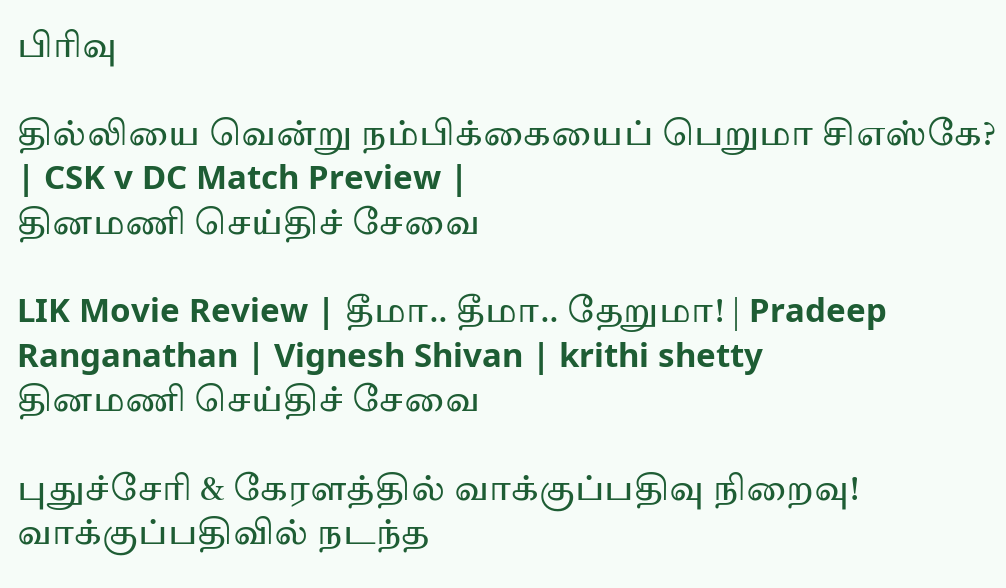பிரிவு

தில்லியை வென்று நம்பிக்கையைப் பெறுமா சிஎஸ்கே? | CSK v DC Match Preview |
தினமணி செய்திச் சேவை

LIK Movie Review | தீமா.. தீமா.. தேறுமா! | Pradeep Ranganathan | Vignesh Shivan | krithi shetty
தினமணி செய்திச் சேவை

புதுச்சேரி & கேரளத்தில் வாக்குப்பதிவு நிறைவு! வாக்குப்பதிவில் நடந்த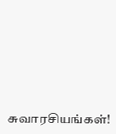சுவாரசியங்கள்!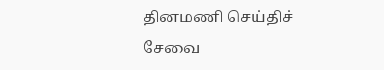தினமணி செய்திச் சேவை